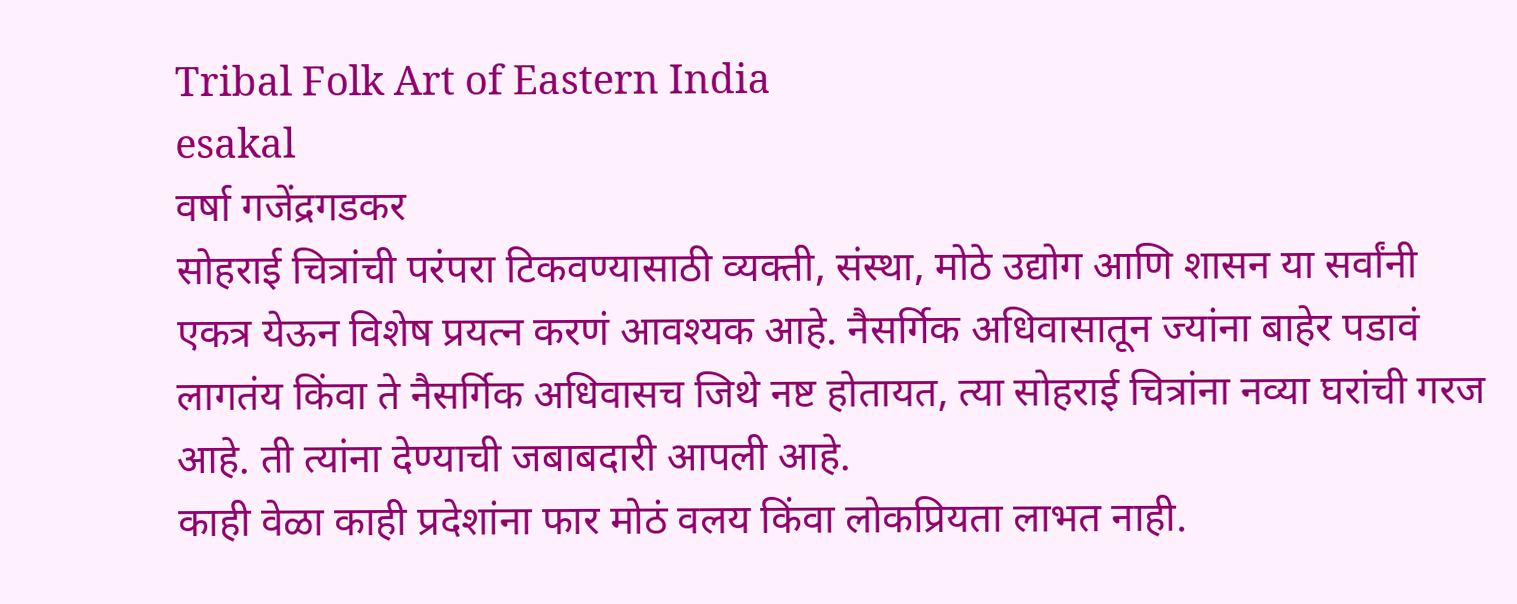Tribal Folk Art of Eastern India
esakal
वर्षा गजेंद्रगडकर
सोहराई चित्रांची परंपरा टिकवण्यासाठी व्यक्ती, संस्था, मोठे उद्योग आणि शासन या सर्वांनी एकत्र येऊन विशेष प्रयत्न करणं आवश्यक आहे. नैसर्गिक अधिवासातून ज्यांना बाहेर पडावं लागतंय किंवा ते नैसर्गिक अधिवासच जिथे नष्ट होतायत, त्या सोहराई चित्रांना नव्या घरांची गरज आहे. ती त्यांना देण्याची जबाबदारी आपली आहे.
काही वेळा काही प्रदेशांना फार मोठं वलय किंवा लोकप्रियता लाभत नाही.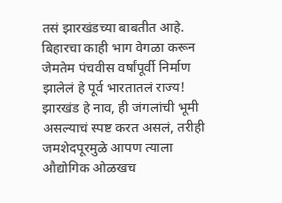तसं झारखंडच्या बाबतीत आहे. बिहारचा काही भाग वेगळा करून जेमतेम पंचवीस वर्षांपूर्वी निर्माण झालेलं हे पूर्व भारतातलं राज्य! झारखंड हे नाव, ही जंगलांची भूमी असल्याचं स्पष्ट करत असलं, तरीही जमशेदपूरमुळे आपण त्याला औद्योगिक ओळखच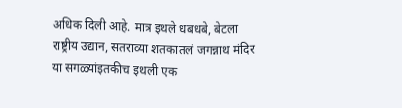अधिक दिली आहे. मात्र इथले धबधबे, बेटला राष्ट्रीय उद्यान, सतराव्या शतकातलं जगन्नाथ मंदिर या सगळ्यांइतकीच इथली एक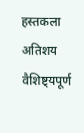हस्तकला अतिशय वैशिष्ट्यपूर्ण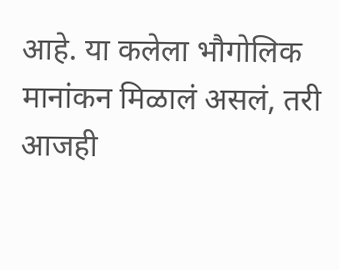आहे. या कलेला भौगोलिक मानांकन मिळालं असलं, तरी आजही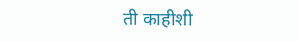ती काहीशी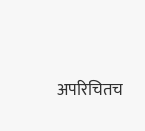अपरिचितच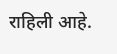राहिली आहे.